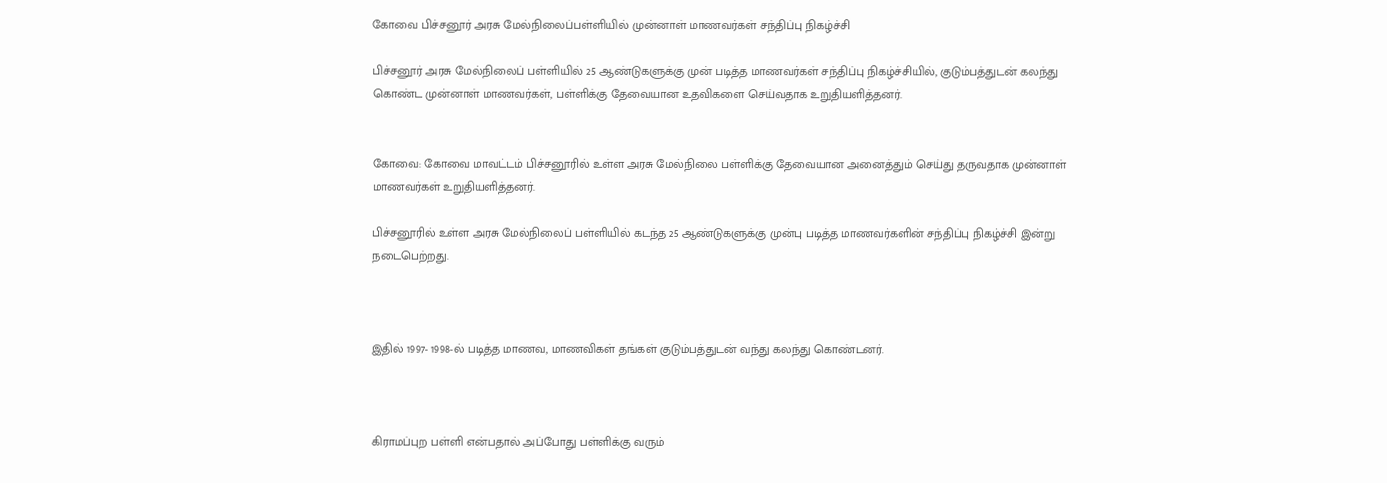கோவை பிச்சனூர் அரசு மேல்நிலைப்பள்ளியில் முன்னாள் மாணவர்கள் சந்திப்பு நிகழ்ச்சி

பிச்சனூர் அரசு மேல்நிலைப் பள்ளியில் 25 ஆண்டுகளுக்கு முன் படித்த மாணவர்கள் சந்திப்பு நிகழ்ச்சியில், குடும்பத்துடன் கலந்து கொண்ட முன்னாள் மாணவர்கள், பள்ளிக்கு தேவையான உதவிகளை செய்வதாக உறுதியளித்தனர்.


கோவை: கோவை மாவட்டம் பிச்சனூரில் உள்ள அரசு மேல்நிலை பள்ளிக்கு தேவையான அனைத்தும் செய்து தருவதாக முன்னாள் மாணவர்கள் உறுதியளித்தனர்.

பிச்சனூரில் உள்ள அரசு மேல்நிலைப் பள்ளியில் கடந்த 25 ஆண்டுகளுக்கு முன்பு படித்த மாணவர்களின் சந்திப்பு நிகழ்ச்சி இன்று நடைபெற்றது.



இதில் 1997- 1998-ல் படித்த மாணவ, மாணவிகள் தங்கள் குடும்பத்துடன் வந்து கலந்து கொண்டனர்.



கிராமப்புற பள்ளி என்பதால் அப்போது பள்ளிக்கு வரும்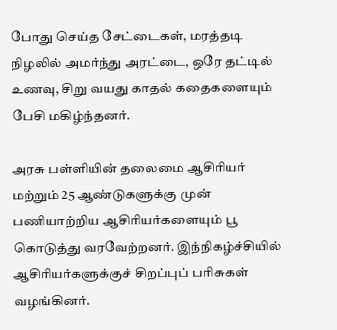போது செய்த சேட்டைகள், மரத்தடி நிழலில் அமர்ந்து அரட்டை, ஒரே தட்டில் உணவு, சிறு வயது காதல் கதைகளையும் பேசி மகிழ்ந்தனர்.

அரசு பள்ளியின் தலைமை ஆசிரியர் மற்றும் 25 ஆண்டுகளுக்கு முன் பணியாற்றிய ஆசிரியர்களையும் பூ கொடுத்து வரவேற்றனர். இந்நிகழ்ச்சியில் ஆசிரியர்களுக்குச் சிறப்புப் பரிசுகள் வழங்கினர்.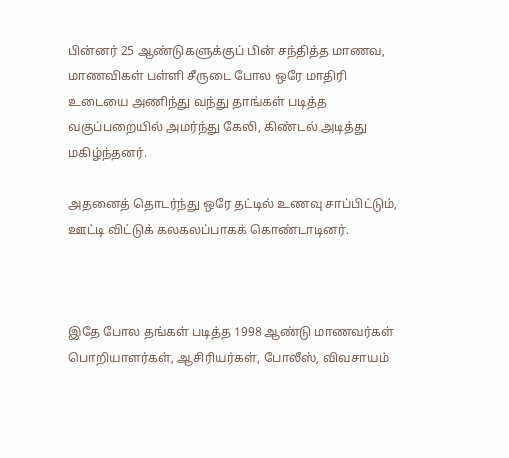பின்னர் 25 ஆண்டுகளுக்குப் பின் சந்தித்த மாணவ, மாணவிகள் பள்ளி சீருடை போல ஒரே மாதிரி உடையை அணிந்து வந்து தாங்கள் படித்த வகுப்பறையில் அமர்ந்து கேலி, கிண்டல் அடித்து மகிழ்ந்தனர்.

அதனைத் தொடர்ந்து ஒரே தட்டில் உணவு சாப்பிட்டும், ஊட்டி விட்டுக் கலகலப்பாகக் கொண்டாடினர்.



இதே போல தங்கள் படித்த 1998 ஆண்டு மாணவர்கள் பொறியாளர்கள், ஆசிரியர்கள், போலீஸ், விவசாயம்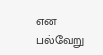என பல்வேறு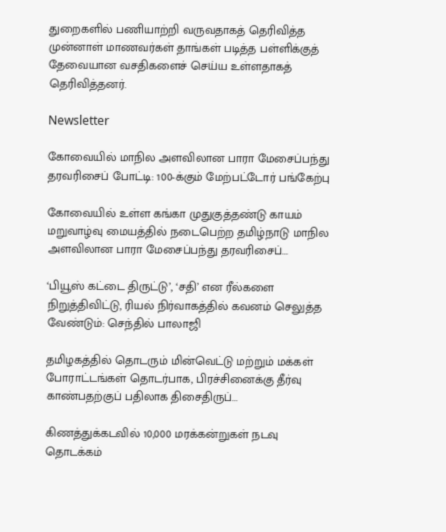துறைகளில் பணியாற்றி வருவதாகத் தெரிவித்த முன்னாள் மாணவர்கள் தாங்கள் படித்த பள்ளிக்குத் தேவையான வசதிகளைச் செய்ய உள்ளதாகத் தெரிவித்தனர்.

Newsletter

கோவையில் மாநில அளவிலான பாரா மேசைப்பந்து தரவரிசைப் போட்டி: 100-க்கும் மேற்பட்டோர் பங்கேற்பு

கோவையில் உள்ள கங்கா முதுகுத்தண்டு காயம் மறுவாழ்வு மையத்தில் நடைபெற்ற தமிழ்நாடு மாநில அளவிலான பாரா மேசைப்பந்து தரவரிசைப்...

‘பியூஸ் கட்டை திருட்டு’, ‘சதி’ என ரீல்களை நிறுத்திவிட்டு, ரியல் நிர்வாகத்தில் கவனம் செலுத்த வேண்டும்: செந்தில் பாலாஜி

தமிழகத்தில் தொடரும் மின்வெட்டு மற்றும் மக்கள் போராட்டங்கள் தொடர்பாக, பிரச்சினைக்கு தீர்வு காண்பதற்குப் பதிலாக திசைதிருப்...

கிணத்துக்கடவில் 10,000 மரக்கன்றுகள் நடவு தொடக்கம்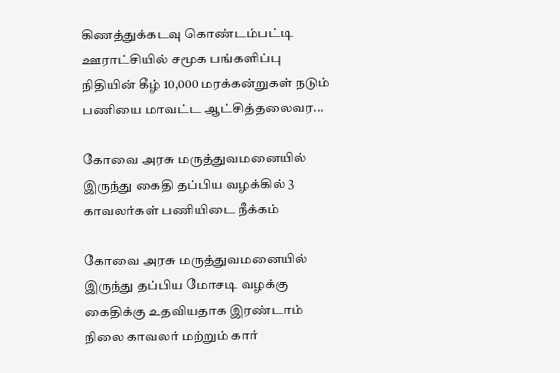கிணத்துக்கடவு கொண்டம்பட்டி ஊராட்சியில் சமூக பங்களிப்பு நிதியின் கீழ் 10,000 மரக்கன்றுகள் நடும் பணியை மாவட்ட ஆட்சித்தலைவர...

கோவை அரசு மருத்துவமனையில் இருந்து கைதி தப்பிய வழக்கில் 3 காவலர்கள் பணியிடை நீக்கம்

கோவை அரசு மருத்துவமனையில் இருந்து தப்பிய மோசடி வழக்கு கைதிக்கு உதவியதாக இரண்டாம் நிலை காவலர் மற்றும் கார்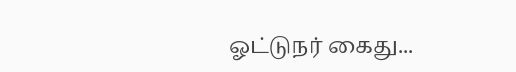ஓட்டுநர் கைது...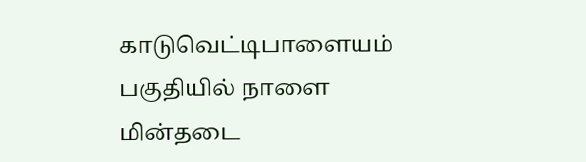காடுவெட்டிபாளையம் பகுதியில் நாளை மின்தடை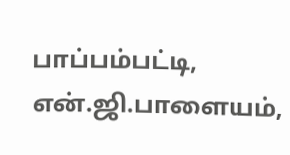பாப்பம்பட்டி, என்.ஜி.பாளையம்,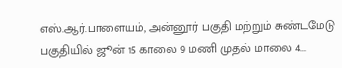எஸ்.ஆர்.பாளையம், அன்னூர் பகுதி மற்றும் சுண்டமேடு பகுதியில் ஜூன் 15 காலை 9 மணி முதல் மாலை 4...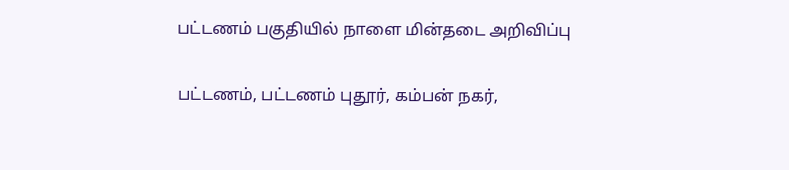பட்டணம் பகுதியில் நாளை மின்தடை அறிவிப்பு

பட்டணம், பட்டணம் புதூர், கம்பன் நகர்,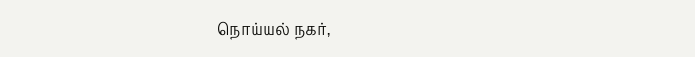நொய்யல் நகர்,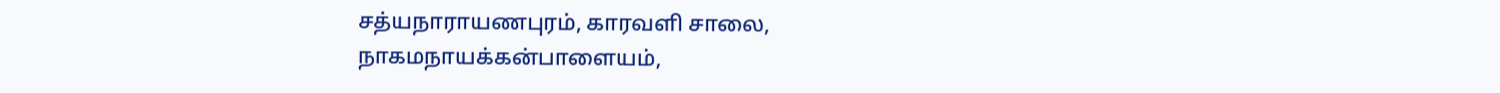சத்யநாராயணபுரம், காரவளி சாலை, நாகமநாயக்கன்பாளையம்,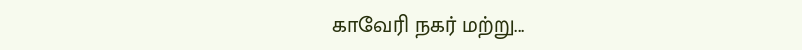காவேரி நகர் மற்று...